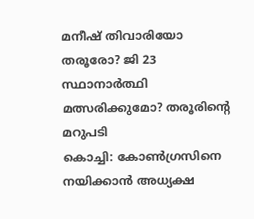മനീഷ് തിവാരിയോ തരൂരോ? ജി 23 സ്ഥാനാർത്ഥി മത്സരിക്കുമോ? തരൂരിന്റെ മറുപടി
കൊച്ചി: കോൺഗ്രസിനെ നയിക്കാൻ അധ്യക്ഷ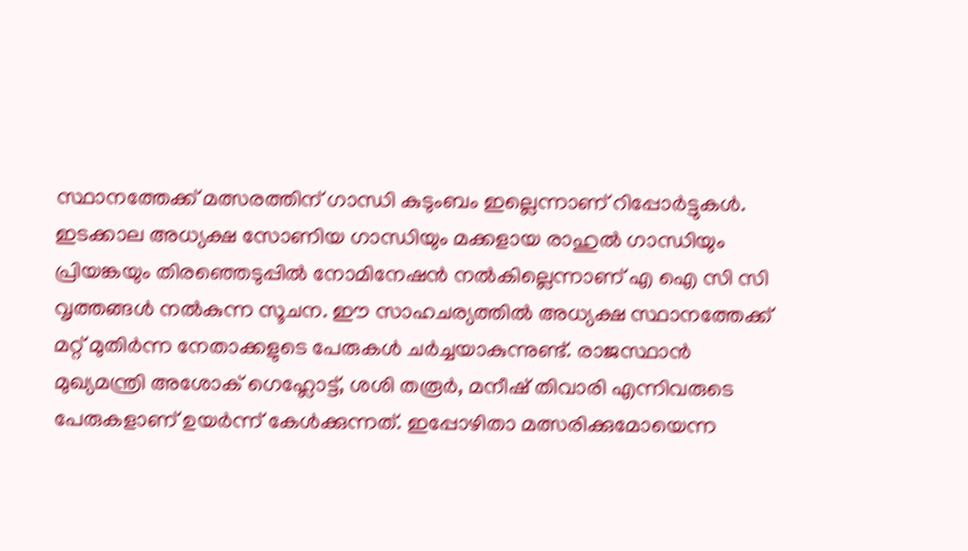സ്ഥാനത്തേക്ക് മത്സരത്തിന് ഗാന്ധി കുടുംബം ഇല്ലെന്നാണ് റിപ്പോർട്ടുകൾ. ഇടക്കാല അധ്യക്ഷ സോണിയ ഗാന്ധിയും മക്കളായ രാഹുൽ ഗാന്ധിയും പ്രിയങ്കയും തിരഞ്ഞെടുപ്പിൽ നോമിനേഷൻ നൽകില്ലെന്നാണ് എ ഐ സി സി വൃത്തങ്ങൾ നൽകുന്ന സൂചന. ഈ സാഹചര്യത്തിൽ അധ്യക്ഷ സ്ഥാനത്തേക്ക് മറ്റ് മുതിർന്ന നേതാക്കളുടെ പേരുകൾ ചർച്ചയാകുന്നുണ്ട്. രാജസ്ഥാൻ മുഖ്യമന്ത്രി അശോക് ഗെഹ്ലോട്ട്, ശശി തരൂർ, മനീഷ് തിവാരി എന്നിവരുടെ പേരുകളാണ് ഉയർന്ന് കേൾക്കുന്നത്. ഇപ്പോഴിതാ മത്സരിക്കുമോയെന്ന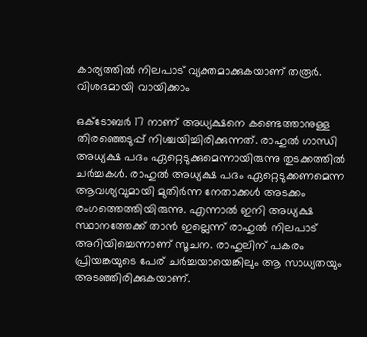കാര്യത്തിൽ നിലപാട് വ്യക്തമാക്കുകയാണ് തരൂർ. വിശദമായി വായിക്കാം

ഒക്ടോബർ 17 നാണ് അധ്യക്ഷനെ കണ്ടെത്താനുള്ള തിരഞ്ഞെടുപ്പ് നിശ്ചയിച്ചിരിക്കുന്നത്. രാഹുൽ ഗാന്ധി അധ്യക്ഷ പദം ഏറ്റെടുക്കുമെന്നായിരുന്നു തുടക്കത്തിൽ ചർച്ചകൾ. രാഹുൽ അധ്യക്ഷ പദം ഏറ്റെടുക്കണമെന്ന ആവശ്യവുമായി മുതിർന്ന നേതാക്കൾ അടക്കം രംഗത്തെത്തിയിരുന്നു. എന്നാൽ ഇനി അധ്യക്ഷ സ്ഥാനത്തേക്ക് താൻ ഇല്ലെന്ന് രാഹുൽ നിലപാട് അറിയിച്ചെന്നാണ് സൂചന. രാഹുലിന് പകരം പ്രിയങ്കയുടെ പേര് ചർച്ചയായെങ്കിലും ആ സാധ്യതയും അടഞ്ഞിരിക്കുകയാണ്.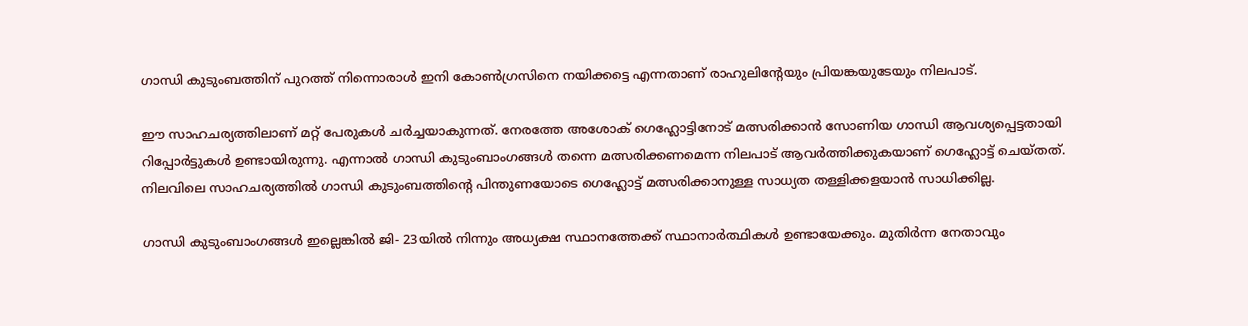ഗാന്ധി കുടുംബത്തിന് പുറത്ത് നിന്നൊരാൾ ഇനി കോൺഗ്രസിനെ നയിക്കട്ടെ എന്നതാണ് രാഹുലിന്റേയും പ്രിയങ്കയുടേയും നിലപാട്.

ഈ സാഹചര്യത്തിലാണ് മറ്റ് പേരുകൾ ചർച്ചയാകുന്നത്. നേരത്തേ അശോക് ഗെഹ്ലോട്ടിനോട് മത്സരിക്കാൻ സോണിയ ഗാന്ധി ആവശ്യപ്പെട്ടതായി റിപ്പോർട്ടുകൾ ഉണ്ടായിരുന്നു. എന്നാൽ ഗാന്ധി കുടുംബാംഗങ്ങൾ തന്നെ മത്സരിക്കണമെന്ന നിലപാട് ആവർത്തിക്കുകയാണ് ഗെഹ്ലോട്ട് ചെയ്തത്. നിലവിലെ സാഹചര്യത്തിൽ ഗാന്ധി കുടുംബത്തിന്റെ പിന്തുണയോടെ ഗെഹ്ലോട്ട് മത്സരിക്കാനുള്ള സാധ്യത തള്ളിക്കളയാൻ സാധിക്കില്ല.

ഗാന്ധി കുടുംബാംഗങ്ങൾ ഇല്ലെങ്കിൽ ജി- 23യിൽ നിന്നും അധ്യക്ഷ സ്ഥാനത്തേക്ക് സ്ഥാനാർത്ഥികൾ ഉണ്ടായേക്കും. മുതിർന്ന നേതാവും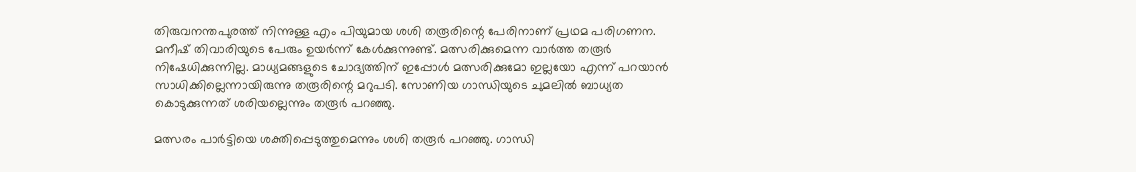തിരുവനന്തപുരത്ത് നിന്നുള്ള എം പിയുമായ ശശി തരൂരിന്റെ പേരിനാണ് പ്രഥമ പരിഗണന. മനീഷ് തിവാരിയുടെ പേരും ഉയർന്ന് കേൾക്കുന്നുണ്ട്. മത്സരിക്കുമെന്ന വാർത്ത തരൂർ നിഷേധിക്കുന്നില്ല. മാധ്യമങ്ങളുടെ ചോദ്യത്തിന് ഇപ്പോൾ മത്സരിക്കുമോ ഇല്ലയോ എന്ന് പറയാൻ സാധിക്കില്ലെന്നായിരുന്നു തരൂരിന്റെ മറുപടി. സോണിയ ഗാന്ധിയുടെ ചുമലിൽ ബാധ്യത കൊടുക്കുന്നത് ശരിയല്ലെന്നും തരൂർ പറഞ്ഞു.

മത്സരം പാർട്ടിയെ ശക്തിപ്പെടുത്തുമെന്നും ശശി തരൂർ പറഞ്ഞു. ഗാന്ധി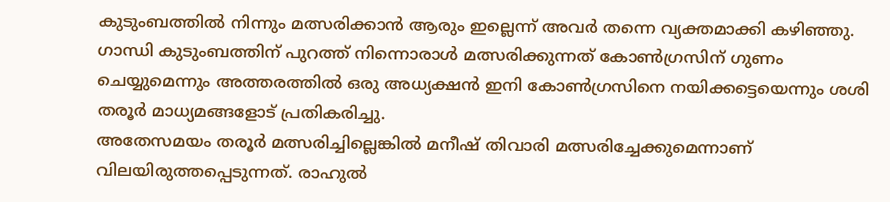കുടുംബത്തിൽ നിന്നും മത്സരിക്കാൻ ആരും ഇല്ലെന്ന് അവർ തന്നെ വ്യക്തമാക്കി കഴിഞ്ഞു. ഗാന്ധി കുടുംബത്തിന് പുറത്ത് നിന്നൊരാൾ മത്സരിക്കുന്നത് കോൺഗ്രസിന് ഗുണം ചെയ്യുമെന്നും അത്തരത്തിൽ ഒരു അധ്യക്ഷൻ ഇനി കോൺഗ്രസിനെ നയിക്കട്ടെയെന്നും ശശി തരൂർ മാധ്യമങ്ങളോട് പ്രതികരിച്ചു.
അതേസമയം തരൂർ മത്സരിച്ചില്ലെങ്കിൽ മനീഷ് തിവാരി മത്സരിച്ചേക്കുമെന്നാണ് വിലയിരുത്തപ്പെടുന്നത്. രാഹുൽ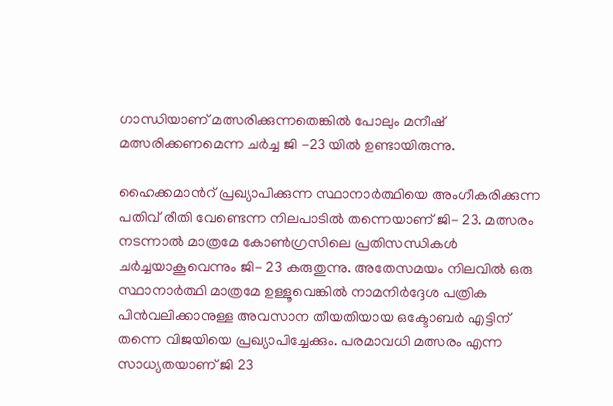ഗാന്ധിയാണ് മത്സരിക്കുന്നതെങ്കിൽ പോലും മനീഷ് മത്സരിക്കണമെന്ന ചർച്ച ജി -23 യിൽ ഉണ്ടായിരുന്നു.

ഹൈക്കമാൻറ് പ്രഖ്യാപിക്കുന്ന സ്ഥാനാർത്ഥിയെ അംഗീകരിക്കുന്ന പതിവ് രീതി വേണ്ടെന്ന നിലപാടിൽ തന്നെയാണ് ജി- 23. മത്സരം നടന്നാൽ മാത്രമേ കോൺഗ്രസിലെ പ്രതിസന്ധികൾ ചർച്ചയാകൂവെന്നും ജി- 23 കരുതുന്നു. അതേസമയം നിലവിൽ ഒരു സ്ഥാനാർത്ഥി മാത്രമേ ഉള്ളൂവെങ്കിൽ നാമനിർദ്ദേശ പത്രിക പിൻവലിക്കാനുള്ള അവസാന തീയതിയായ ഒക്ടോബർ എട്ടിന് തന്നെ വിജയിയെ പ്രഖ്യാപിച്ചേക്കും. പരമാവധി മത്സരം എന്ന സാധ്യതയാണ് ജി 23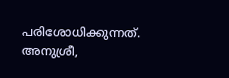പരിശോധിക്കുന്നത്.
അനുശ്രീ,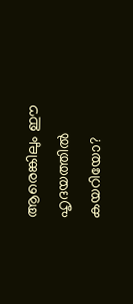ആരെങ്കിലും ഈ ഹൃദയത്തിൽ കയറിയോ?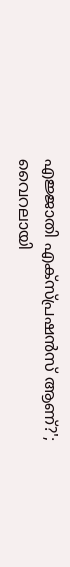എജ്ജാതി എക്സ്പ്രഷൻസ് ആണ്?'; വൈറലായി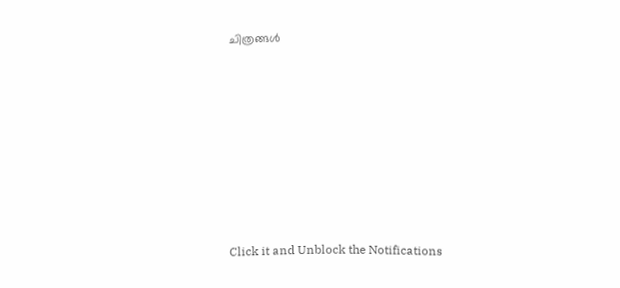ചിത്രങ്ങൾ












Click it and Unblock the Notifications